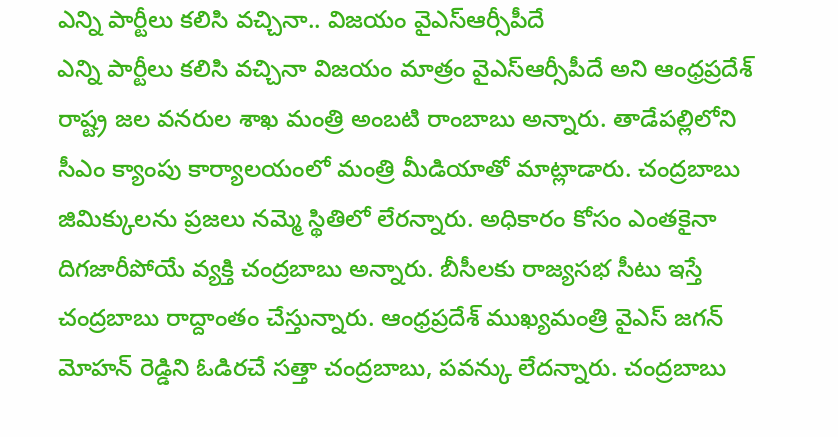ఎన్ని పార్టీలు కలిసి వచ్చినా.. విజయం వైఎస్ఆర్సీపీదే
ఎన్ని పార్టీలు కలిసి వచ్చినా విజయం మాత్రం వైఎస్ఆర్సీపీదే అని ఆంధ్రప్రదేశ్ రాష్ట్ర జల వనరుల శాఖ మంత్రి అంబటి రాంబాబు అన్నారు. తాడేపల్లిలోని సీఎం క్యాంపు కార్యాలయంలో మంత్రి మీడియాతో మాట్లాడారు. చంద్రబాబు జిమిక్కులను ప్రజలు నమ్మె స్థితిలో లేరన్నారు. అధికారం కోసం ఎంతకైనా దిగజారీపోయే వ్యక్తి చంద్రబాబు అన్నారు. బీసీలకు రాజ్యసభ సీటు ఇస్తే చంద్రబాబు రాద్దాంతం చేస్తున్నారు. ఆంధ్రప్రదేశ్ ముఖ్యమంత్రి వైఎస్ జగన్ మోహన్ రెడ్డిని ఓడిరచే సత్తా చంద్రబాబు, పవన్కు లేదన్నారు. చంద్రబాబు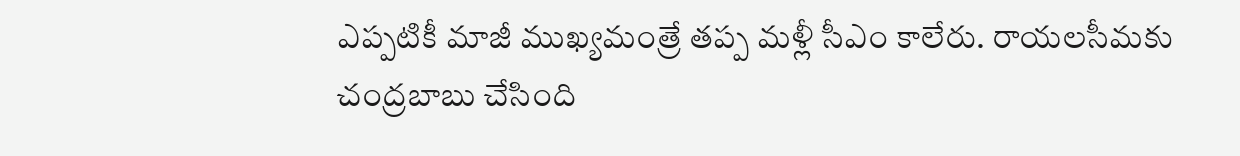ఎప్పటికీ మాజీ ముఖ్యమంత్రే తప్ప మళ్లీ సీఎం కాలేరు. రాయలసీమకు చంద్రబాబు చేసింది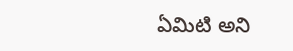ఏమిటి అని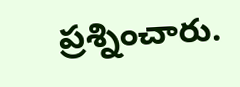ప్రశ్నించారు.